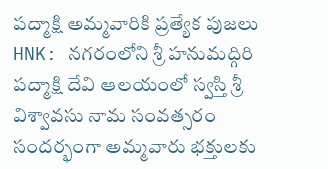పద్మాక్షి అమ్మవారికి ప్రత్యేక పుజలు
HNK: నగరంలోని శ్రీ హనుమద్గిరి పద్మాక్షి దేవి ఆలయంలో స్వస్తి శ్రీ విశ్వావసు నామ సంవత్సరం సందర్భంగా అమ్మవారు భక్తులకు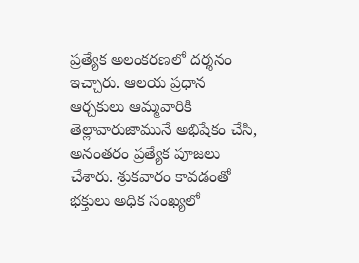ప్రత్యేక అలంకరణలో దర్శనం ఇచ్చారు. ఆలయ ప్రధాన ఆర్చకులు ఆమ్మవారికి తెల్లావారుజామునే అభిషేకం చేసి, అనంతరం ప్రత్యేక పూజలు చేశారు. శ్రుకవారం కావడంతో భక్తులు అధిక సంఖ్యలో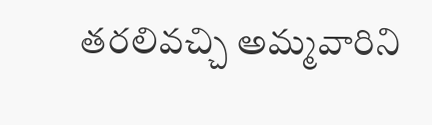తరలివచ్చి అమ్మవారిని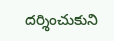దర్శించుకుని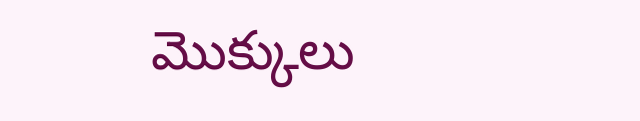మొక్కులు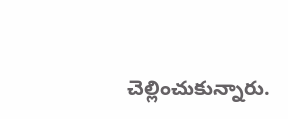చెల్లించుకున్నారు.